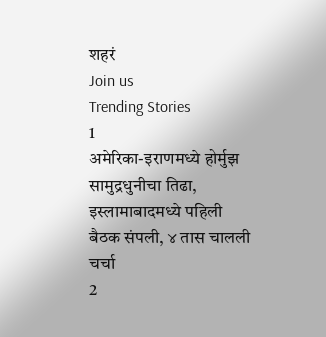शहरं
Join us
Trending Stories
1
अमेरिका-इराणमध्ये होर्मुझ सामुद्रधुनीचा तिढा, इस्लामाबादमध्ये पहिली बैठक संपली, ४ तास चालली चर्चा
2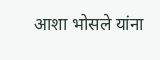आशा भोसले यांना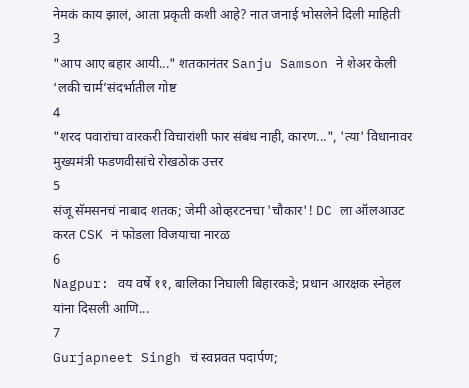नेमकं काय झालं, आता प्रकृती कशी आहे? नात जनाई भोसलेने दिली माहिती
3
"आप आए बहार आयी..." शतकानंतर Sanju Samson ने शेअर केली ‘लकी चार्म’संदर्भातील गोष्ट
4
"शरद पवारांचा वारकरी विचारांशी फार संबंध नाही, कारण...", 'त्या' विधानावर मुख्यमंत्री फडणवीसांचे रोखठोक उत्तर
5
संजू सॅमसनचं नाबाद शतक; जेमी ओव्हरटनचा 'चौकार'! DC ला ऑलआउट करत CSK नं फोडला विजयाचा नारळ
6
Nagpur: वय वर्षे ११, बालिका निघाली बिहारकडे; प्रधान आरक्षक स्नेहल यांना दिसली आणि...
7
Gurjapneet Singh चं स्वप्नवत पदार्पण;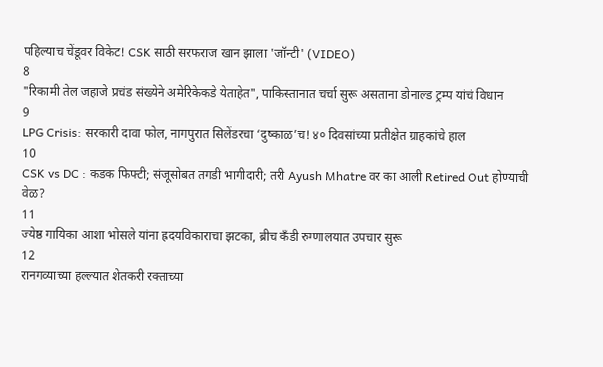पहिल्याच चेंडूवर विकेट! CSK साठी सरफराज खान झाला 'जॉन्टी' (VIDEO)
8
"रिकामी तेल जहाजे प्रचंड संख्येने अमेरिकेकडे येताहेत", पाकिस्तानात चर्चा सुरू असताना डोनाल्ड ट्रम्प यांचं विधान
9
LPG Crisis: सरकारी दावा फोल, नागपुरात सिलेंडरचा ‘दुष्काळ’च! ४० दिवसांच्या प्रतीक्षेत ग्राहकांचे हाल
10
CSK vs DC : कडक फिफ्टी; संजूसोबत तगडी भागीदारी; तरी Ayush Mhatre वर का आली Retired Out होण्याची वेळ?
11
ज्येष्ठ गायिका आशा भोसले यांना ह्रदयविकाराचा झटका, ब्रीच कँडी रुग्णालयात उपचार सुरू
12
रानगव्याच्या हल्ल्यात शेतकरी रक्ताच्या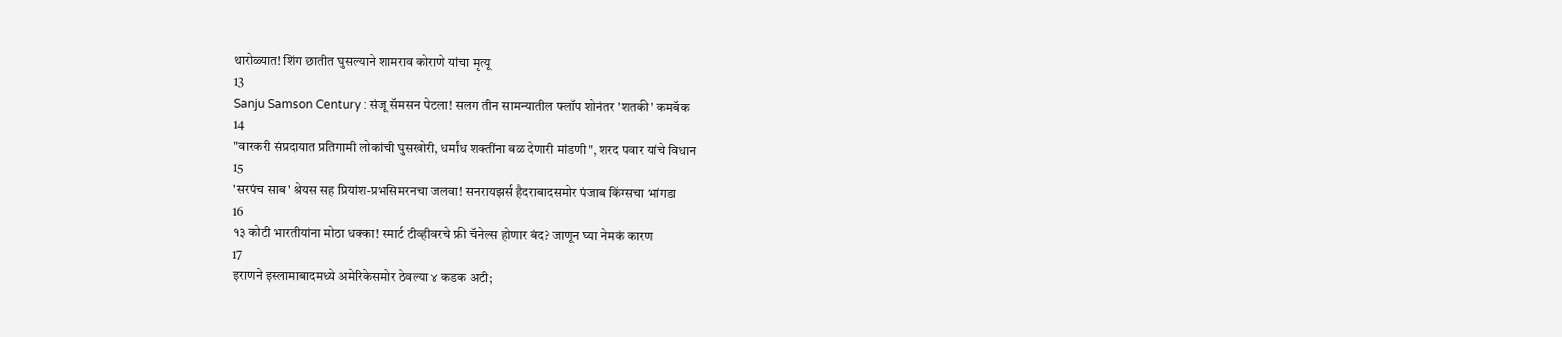थारोळ्यात! शिंग छातीत घुसल्याने शामराव कोराणे यांचा मृत्यू
13
Sanju Samson Century : संजू सॅमसन पेटला! सलग तीन सामन्यातील फ्लॉप शोनंतर 'शतकी' कमबॅक
14
"वारकरी संप्रदायात प्रतिगामी लोकांची घुसखोरी, धर्मांध शक्तींना बळ देणारी मांडणी", शरद पवार यांचे विधान
15
'सरपंच साब' श्रेयस सह प्रियांश-प्रभसिमरनचा जलवा! सनरायझर्स हैदराबादसमोर पंजाब किंग्सचा भांगडा
16
१३ कोटी भारतीयांना मोठा धक्का! स्मार्ट टीव्हीवरचे फ्री चॅनेल्स होणार बंद? जाणून घ्या नेमकं कारण
17
इराणने इस्लामाबादमध्ये अमेरिकेसमोर ठेवल्या ४ कडक अटी;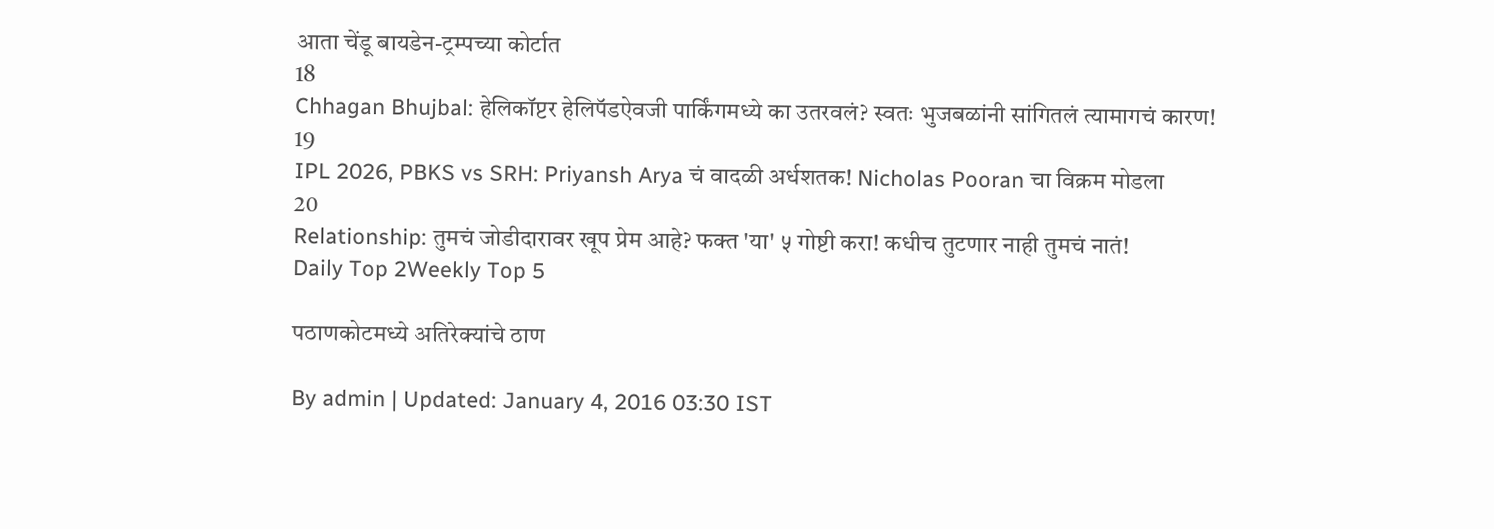आता चेंडू बायडेन-ट्रम्पच्या कोर्टात
18
Chhagan Bhujbal: हेलिकॉप्टर हेलिपॅडऐवजी पार्किंगमध्ये का उतरवलं? स्वतः भुजबळांनी सांगितलं त्यामागचं कारण!
19
IPL 2026, PBKS vs SRH: Priyansh Arya चं वादळी अर्धशतक! Nicholas Pooran चा विक्रम मोडला
20
Relationship: तुमचं जोडीदारावर खूप प्रेम आहे? फक्त 'या' ५ गोष्टी करा! कधीच तुटणार नाही तुमचं नातं!
Daily Top 2Weekly Top 5

पठाणकोटमध्ये अतिरेक्यांचे ठाण

By admin | Updated: January 4, 2016 03:30 IST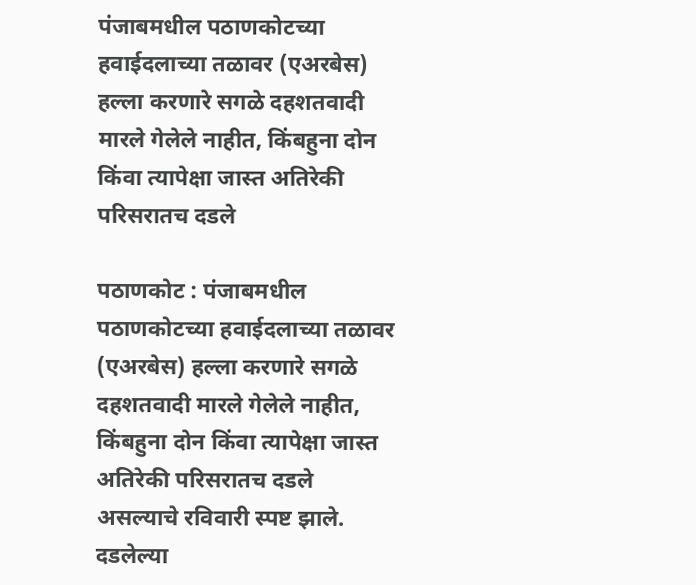पंजाबमधील पठाणकोटच्या हवाईदलाच्या तळावर (एअरबेस) हल्ला करणारे सगळे दहशतवादी मारले गेलेले नाहीत, किंबहुना दोन किंवा त्यापेक्षा जास्त अतिरेकी परिसरातच दडले

पठाणकोट : पंजाबमधील पठाणकोटच्या हवाईदलाच्या तळावर (एअरबेस) हल्ला करणारे सगळे दहशतवादी मारले गेलेले नाहीत, किंबहुना दोन किंवा त्यापेक्षा जास्त अतिरेकी परिसरातच दडले असल्याचे रविवारी स्पष्ट झाले. दडलेल्या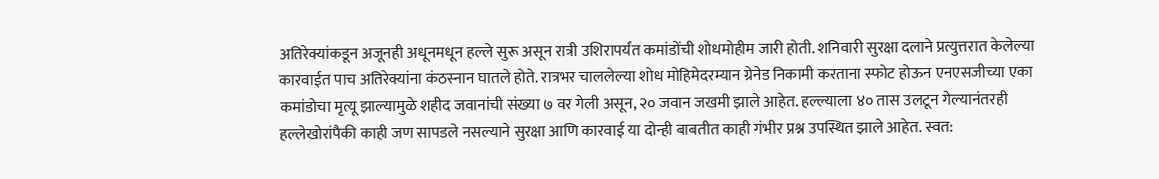अतिरेक्यांकडून अजूनही अधूनमधून हल्ले सुरू असून रात्री उशिरापर्यंत कमांडोंची शोधमोहीम जारी होती. शनिवारी सुरक्षा दलाने प्रत्युत्तरात केलेल्या कारवाईत पाच अतिरेक्यांना कंठस्नान घातले होते. रात्रभर चाललेल्या शोध मोहिमेदरम्यान ग्रेनेड निकामी करताना स्फोट होऊन एनएसजीच्या एका कमांडोचा मृत्यू झाल्यामुळे शहीद जवानांची संख्या ७ वर गेली असून, २० जवान जखमी झाले आहेत. हल्ल्याला ४० तास उलटून गेल्यानंतरही हल्लेखोरांपैकी काही जण सापडले नसल्याने सुरक्षा आणि कारवाई या दोन्ही बाबतीत काही गंभीर प्रश्न उपस्थित झाले आहेत. स्वत: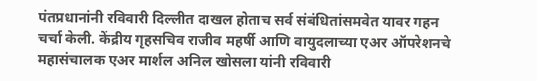पंतप्रधानांनी रविवारी दिल्लीत दाखल होताच सर्व संबंधितांसमवेत यावर गहन चर्चा केली. केंद्रीय गृहसचिव राजीव महर्षी आणि वायुदलाच्या एअर ऑपरेशनचे महासंचालक एअर मार्शल अनिल खोसला यांनी रविवारी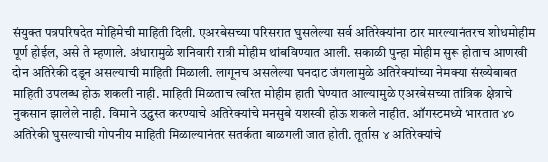संयुक्त पत्रपरिषदेत मोहिमेची माहिती दिली. एअरबेसच्या परिसरात घुसलेल्या सर्व अतिरेक्यांना ठार मारल्यानंतरच शोधमोहीम पूर्ण होईल, असे ते म्हणाले. अंधारामुळे शनिवारी रात्री मोहीम थांबविण्यात आली. सकाळी पुन्हा मोहीम सुरू होताच आणखी दोन अतिरेकी दडून असल्याची माहिती मिळाली. लागूनच असलेल्या घनदाट जंगलामुळे अतिरेक्यांच्या नेमक्या संख्येबाबत माहिती उपलब्ध होऊ शकली नाही. माहिती मिळताच त्वरित मोहीम हाती घेण्यात आल्यामुळे एअरबेसच्या तांत्रिक क्षेत्राचे नुकसान झालेले नाही. विमाने उद्ध्वस्त करण्याचे अतिरेक्यांचे मनसुबे यशस्वी होऊ शकले नाहीत. ऑगस्टमध्ये भारतात ४० अतिरेकी घुसल्याची गोपनीय माहिती मिळाल्यानंतर सतर्कता बाळगली जात होती. तूर्तास ४ अतिरेक्यांचे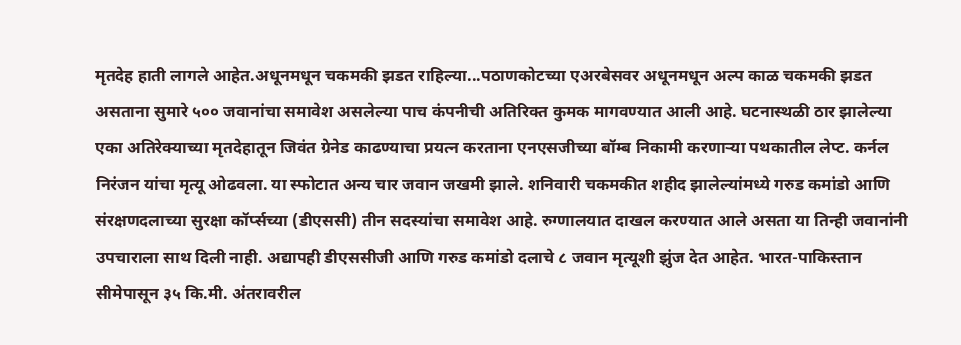मृतदेह हाती लागले आहेत.अधूनमधून चकमकी झडत राहिल्या...पठाणकोटच्या एअरबेसवर अधूनमधून अल्प काळ चकमकी झडत असताना सुमारे ५०० जवानांचा समावेश असलेल्या पाच कंपनीची अतिरिक्त कुमक मागवण्यात आली आहे. घटनास्थळी ठार झालेल्या एका अतिरेक्याच्या मृतदेहातून जिवंत ग्रेनेड काढण्याचा प्रयत्न करताना एनएसजीच्या बॉम्ब निकामी करणाऱ्या पथकातील लेप्ट. कर्नल निरंजन यांचा मृत्यू ओढवला. या स्फोटात अन्य चार जवान जखमी झाले. शनिवारी चकमकीत शहीद झालेल्यांमध्ये गरुड कमांडो आणि संरक्षणदलाच्या सुरक्षा कॉर्प्सच्या (डीएससी) तीन सदस्यांचा समावेश आहे. रुग्णालयात दाखल करण्यात आले असता या तिन्ही जवानांनी उपचाराला साथ दिली नाही. अद्यापही डीएससीजी आणि गरुड कमांडो दलाचे ८ जवान मृत्यूशी झुंज देत आहेत. भारत-पाकिस्तान सीमेपासून ३५ कि.मी. अंतरावरील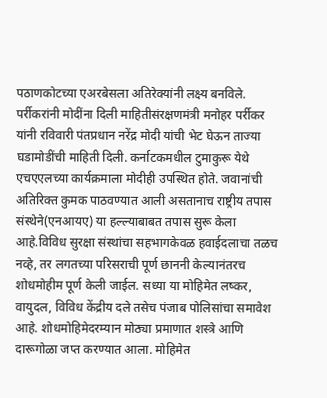पठाणकोटच्या एअरबेसला अतिरेक्यांनी लक्ष्य बनविले. पर्रीकरांनी मोदींना दिली माहितीसंरक्षणमंत्री मनोहर पर्रीकर यांनी रविवारी पंतप्रधान नरेंद्र मोदी यांची भेट घेऊन ताज्या घडामोडींची माहिती दिली. कर्नाटकमधील टुमाकुरू येथे एचएएलच्या कार्यक्रमाला मोदीही उपस्थित होते. जवानांची अतिरिक्त कुमक पाठवण्यात आली असतानाच राष्ट्रीय तपास संस्थेने(एनआयए) या हल्ल्याबाबत तपास सुरू केला आहे.विविध सुरक्षा संस्थांचा सहभागकेवळ हवाईदलाचा तळच नव्हे, तर लगतच्या परिसराची पूर्ण छाननी केल्यानंतरच शोधमोहीम पूर्ण केली जाईल. सध्या या मोहिमेत लष्कर, वायुदल, विविध केंद्रीय दले तसेच पंजाब पोलिसांचा समावेश आहे. शोधमोहिमेदरम्यान मोठ्या प्रमाणात शस्त्रे आणि दारूगोळा जप्त करण्यात आला. मोहिमेत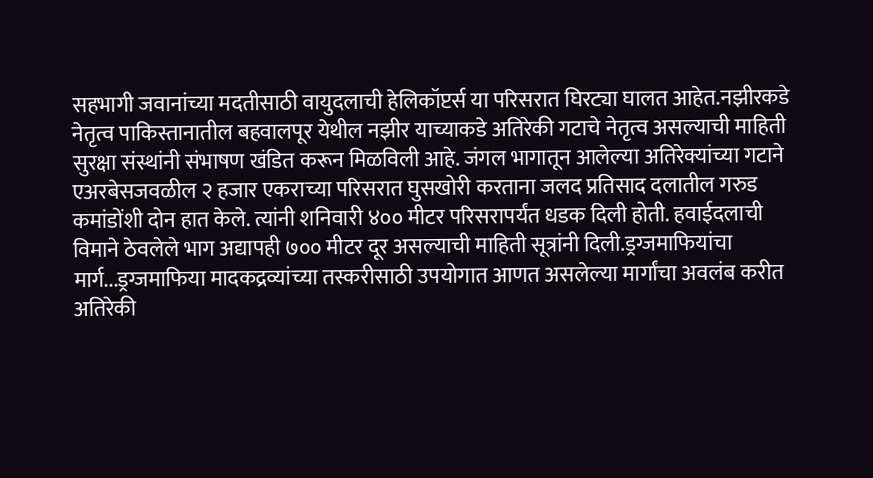सहभागी जवानांच्या मदतीसाठी वायुदलाची हेलिकॉप्टर्स या परिसरात घिरट्या घालत आहेत.नझीरकडे नेतृत्व पाकिस्तानातील बहवालपूर येथील नझीर याच्याकडे अतिरेकी गटाचे नेतृत्व असल्याची माहिती सुरक्षा संस्थांनी संभाषण खंडित करून मिळविली आहे. जंगल भागातून आलेल्या अतिरेक्यांच्या गटाने एअरबेसजवळील २ हजार एकराच्या परिसरात घुसखोरी करताना जलद प्रतिसाद दलातील गरुड कमांडोंशी दोन हात केले. त्यांनी शनिवारी ४०० मीटर परिसरापर्यंत धडक दिली होती. हवाईदलाची विमाने ठेवलेले भाग अद्यापही ७०० मीटर दूर असल्याची माहिती सूत्रांनी दिली.ड्रग्जमाफियांचा मार्ग...ड्रग्जमाफिया मादकद्रव्यांच्या तस्करीसाठी उपयोगात आणत असलेल्या मार्गांचा अवलंब करीत अतिरेकी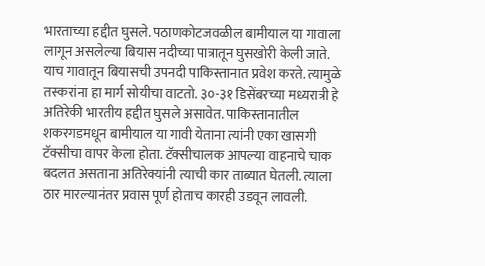भारताच्या हद्दीत घुसले. पठाणकोटजवळील बामीयाल या गावाला लागून असलेल्या बियास नदीच्या पात्रातून घुसखोरी केली जाते. याच गावातून बियासची उपनदी पाकिस्तानात प्रवेश करते. त्यामुळे तस्करांना हा मार्ग सोयीचा वाटतो. ३०-३१ डिसेंबरच्या मध्यरात्री हे अतिरेकी भारतीय हद्दीत घुसले असावेत. पाकिस्तानातील शकरगडमधून बामीयाल या गावी येताना त्यांनी एका खासगी टॅक्सीचा वापर केला होता. टॅक्सीचालक आपल्या वाहनाचे चाक बदलत असताना अतिरेक्यांनी त्याची कार ताब्यात घेतली. त्याला ठार मारल्यानंतर प्रवास पूर्ण होताच कारही उडवून लावली.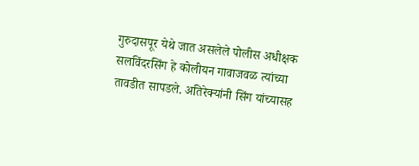गुरुदासपूर येथे जात असलेले पोलीस अधीक्षक सलविंदरसिंग हे कोलीयन गावाजवळ त्यांच्या तावडीत सापडले. अतिरेक्यांनी सिंग यांच्यासह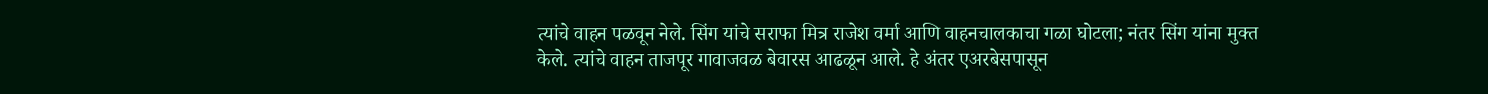त्यांचे वाहन पळवून नेले. सिंग यांचे सराफा मित्र राजेश वर्मा आणि वाहनचालकाचा गळा घोटला; नंतर सिंग यांना मुक्त केले. त्यांचे वाहन ताजपूर गावाजवळ बेवारस आढळून आले. हे अंतर एअरबेसपासून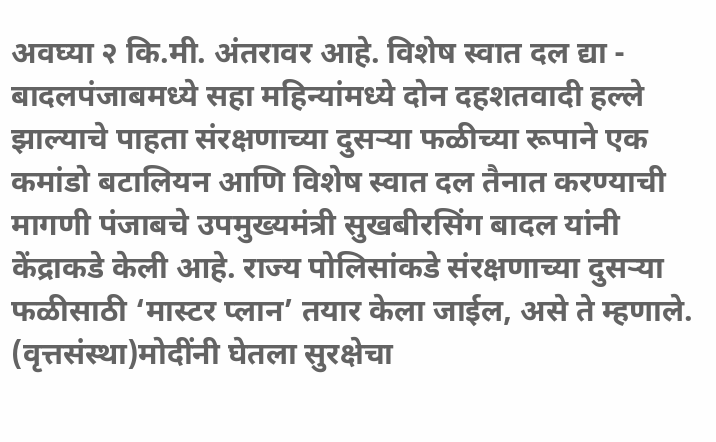अवघ्या २ कि.मी. अंतरावर आहे. विशेष स्वात दल द्या - बादलपंजाबमध्ये सहा महिन्यांमध्ये दोन दहशतवादी हल्ले झाल्याचे पाहता संरक्षणाच्या दुसऱ्या फळीच्या रूपाने एक कमांडो बटालियन आणि विशेष स्वात दल तैनात करण्याची मागणी पंजाबचे उपमुख्यमंत्री सुखबीरसिंग बादल यांनी केंद्राकडे केली आहे. राज्य पोलिसांकडे संरक्षणाच्या दुसऱ्या फळीसाठी ‘मास्टर प्लान’ तयार केला जाईल, असे ते म्हणाले. (वृत्तसंस्था)मोदींनी घेतला सुरक्षेचा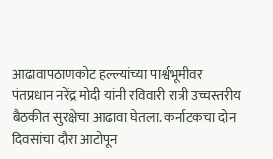आढावापठाणकोट हल्ल्यांच्या पार्श्वभूमीवर पंतप्रधान नरेंद्र मोदी यांनी रविवारी रात्री उच्चस्तरीय बैठकीत सुरक्षेचा आढावा घेतला. कर्नाटकचा दोन दिवसांचा दौरा आटोपून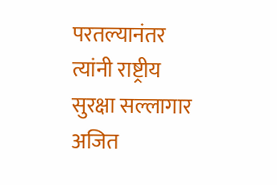परतल्यानंतर त्यांनी राष्ट्रीय सुरक्षा सल्लागार अजित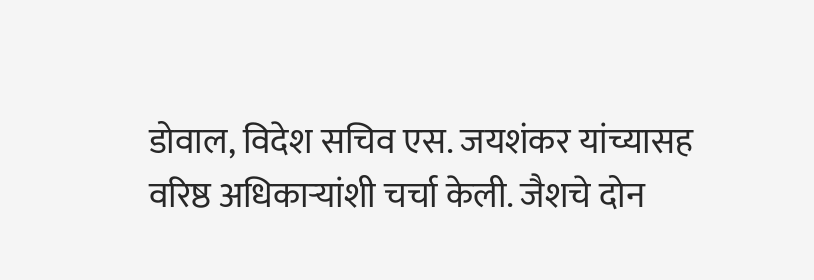डोवाल, विदेश सचिव एस. जयशंकर यांच्यासह वरिष्ठ अधिकाऱ्यांशी चर्चा केली. जैशचे दोन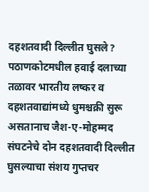दहशतवादी दिल्लीत घुसले? पठाणकोटमधील हवाई दलाच्या तळावर भारतीय लष्कर व दहशतवाद्यांमध्ये धुमश्चक्री सुरू असतानाच जैश-ए-मोहम्मद संघटनेचे दोन दहशतवादी दिल्लीत घुसल्याचा संशय गुप्तचर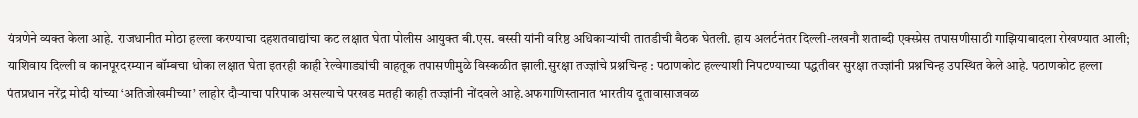यंत्रणेने व्यक्त केला आहे. राजधानीत मोठा हल्ला करण्याचा दहशतवाद्यांचा कट लक्षात घेता पोलीस आयुक्त बी.एस. बस्सी यांनी वरिष्ठ अधिकाऱ्यांची तातडीची बैठक घेतली. हाय अलर्टनंतर दिल्ली-लखनौ शताब्दी एक्स्प्रेस तपासणीसाठी गाझियाबादला रोखण्यात आली; याशिवाय दिल्ली व कानपूरदरम्यान बॉम्बचा धोका लक्षात घेता इतरही काही रेल्वेगाड्यांची वाहतूक तपासणीमुळे विस्कळीत झाली.सुरक्षा तज्ज्ञांचे प्रश्नचिन्ह : पठाणकोट हल्ल्याशी निपटण्याच्या पद्धतीवर सुरक्षा तज्ज्ञांनी प्रश्नचिन्ह उपस्थित केले आहे. पठाणकोट हल्ला पंतप्रधान नरेंद्र मोदी यांच्या ‘अतिजोखमीच्या’ लाहोर दौऱ्याचा परिपाक असल्याचे परखड मतही काही तज्ज्ञांनी नोंदवले आहे.अफगाणिस्तानात भारतीय दूतावासाजवळ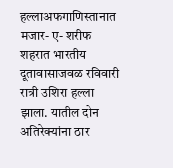हल्लाअफगाणिस्तानात मजार- ए- शरीफ शहरात भारतीय दूतावासाजवळ रविवारी रात्री उशिरा हल्ला झाला. यातील दोन अतिरेक्यांना ठार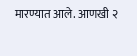मारण्यात आले. आणखी २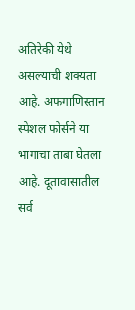अतिरेकी येथे असल्याची शक्यता आहे. अफगाणिस्तान स्पेशल फोर्सने या भागाचा ताबा घेतला आहे. दूतावासातील सर्व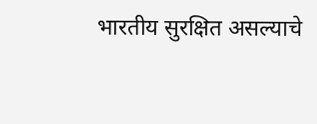भारतीय सुरक्षित असल्याचे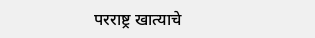परराष्ट्र खात्याचे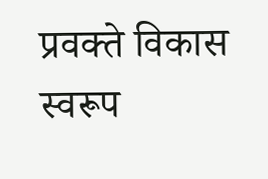प्रवक्ते विकास स्वरूप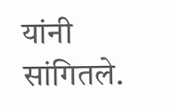यांनी सांगितले.